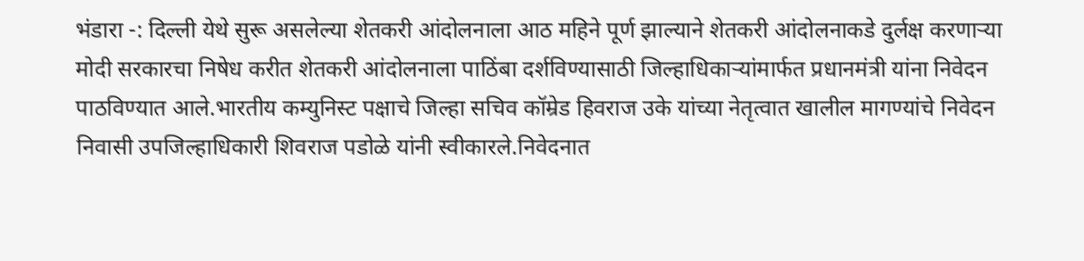भंडारा -: दिल्ली येथे सुरू असलेल्या शेतकरी आंदोलनाला आठ महिने पूर्ण झाल्याने शेतकरी आंदोलनाकडे दुर्लक्ष करणाऱ्या मोदी सरकारचा निषेध करीत शेतकरी आंदोलनाला पाठिंबा दर्शविण्यासाठी जिल्हाधिकाऱ्यांमार्फत प्रधानमंत्री यांना निवेदन पाठविण्यात आले.भारतीय कम्युनिस्ट पक्षाचे जिल्हा सचिव कॉम्रेड हिवराज उके यांच्या नेतृत्वात खालील मागण्यांचे निवेदन निवासी उपजिल्हाधिकारी शिवराज पडोळे यांनी स्वीकारले.निवेदनात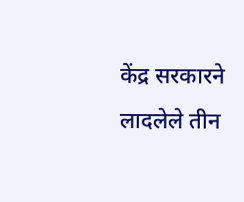केंद्र सरकारने लादलेले तीन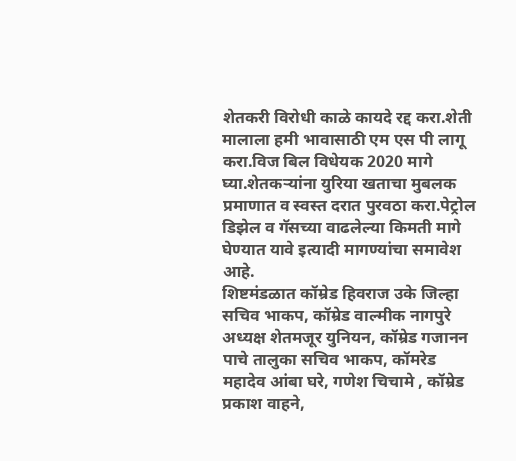शेतकरी विरोधी काळे कायदे रद्द करा.शेती मालाला हमी भावासाठी एम एस पी लागू करा.विज बिल विधेयक 2020 मागे घ्या.शेतकऱ्यांना युरिया खताचा मुबलक प्रमाणात व स्वस्त दरात पुरवठा करा.पेट्रोल डिझेल व गॅसच्या वाढलेल्या किमती मागे घेण्यात यावे इत्यादी मागण्यांचा समावेश आहे.
शिष्टमंडळात कॉम्रेड हिवराज उके जिल्हा सचिव भाकप, कॉम्रेड वाल्मीक नागपुरे अध्यक्ष शेतमजूर युनियन, कॉम्रेड गजानन पाचे तालुका सचिव भाकप, कॉमरेड महादेव आंबा घरे, गणेश चिचामे , कॉम्रेड प्रकाश वाहने,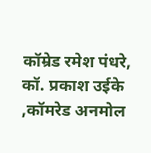कॉम्रेड रमेश पंधरे, कॉ. प्रकाश उईके ,कॉमरेड अनमोल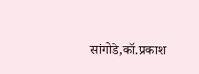सांगोडे,कॉ.प्रकाश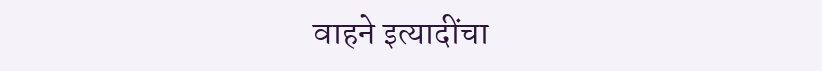वाहने इत्यादींचा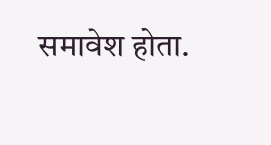समावेश होता.